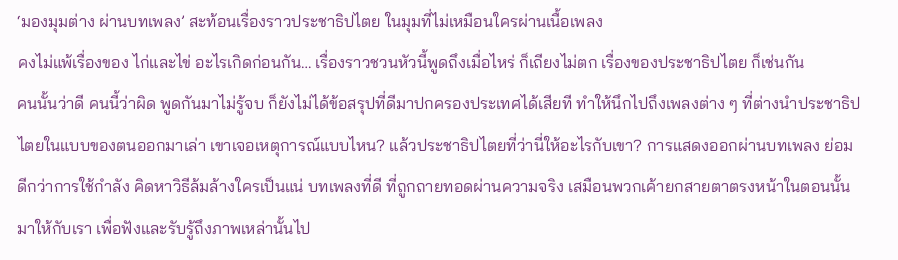‘มองมุมต่าง ผ่านบทเพลง’ สะท้อนเรื่องราวประชาธิปไตย ในมุมที่ไม่เหมือนใครผ่านเนื้อเพลง
คงไม่แพ้เรื่องของ ไก่และไข่ อะไรเกิดก่อนกัน… เรื่องราวชวนหัวนี้พูดถึงเมื่อไหร่ ก็เถียงไม่ตก เรื่องของประชาธิปไตย ก็เช่นกัน
คนนั้นว่าดี คนนี้ว่าผิด พูดกันมาไม่รู้จบ ก็ยังไม่ได้ข้อสรุปที่ดีมาปกครองประเทศได้เสียที ทำให้นึกไปถึงเพลงต่าง ๆ ที่ต่างนำประชาธิปไตยในแบบของตนออกมาเล่า เขาเจอเหตุการณ์แบบไหน? แล้วประชาธิปไตยที่ว่านี่ให้อะไรกับเขา? การแสดงออกผ่านบทเพลง ย่อมดีกว่าการใช้กำลัง คิดหาวิธีล้มล้างใครเป็นแน่ บทเพลงที่ดี ที่ถูกถายทอดผ่านความจริง เสมือนพวกเค้ายกสายตาตรงหน้าในตอนนั้น มาให้กับเรา เพื่อฟังและรับรู้ถึงภาพเหล่านั้นไป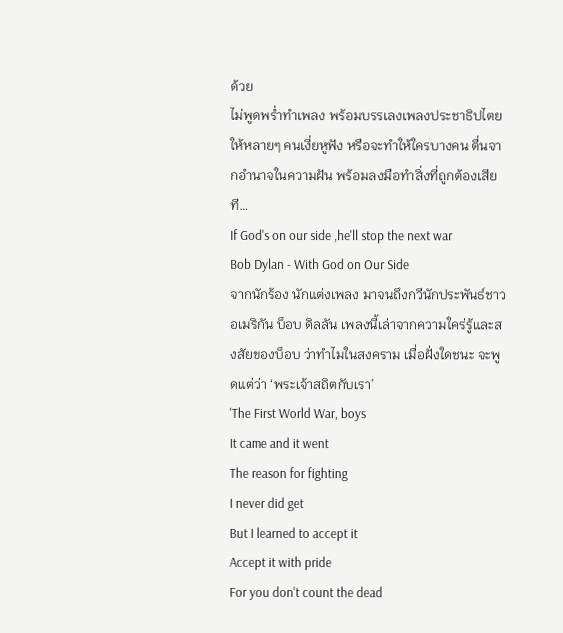ด้วย
ไม่พูดพร่ำทำเพลง พร้อมบรรเลงเพลงประชาธิปไตย ให้หลายๆ คนเงี่ยหูฟัง หรือจะทำให้ใครบางคน ตื่นจากอำนาจในความฝัน พร้อมลงมือทำสิ่งที่ถูกต้องเสียที…
If God's on our side ,he'll stop the next war
Bob Dylan - With God on Our Side
จากนักร้อง นักแต่งเพลง มาจนถึงกวีนักประพันธ์ชาวอเมริกัน บ็อบ ดิลลัน เพลงนี้เล่าจากความใคร่รู้และสงสัยของบ็อบ ว่าทำไมในสงคราม เมื่อฝั่งใดชนะ จะพูดแต่ว่า ‘พระเจ้าสถิตกับเรา’
'The First World War, boys
It came and it went
The reason for fighting
I never did get
But I learned to accept it
Accept it with pride
For you don't count the dead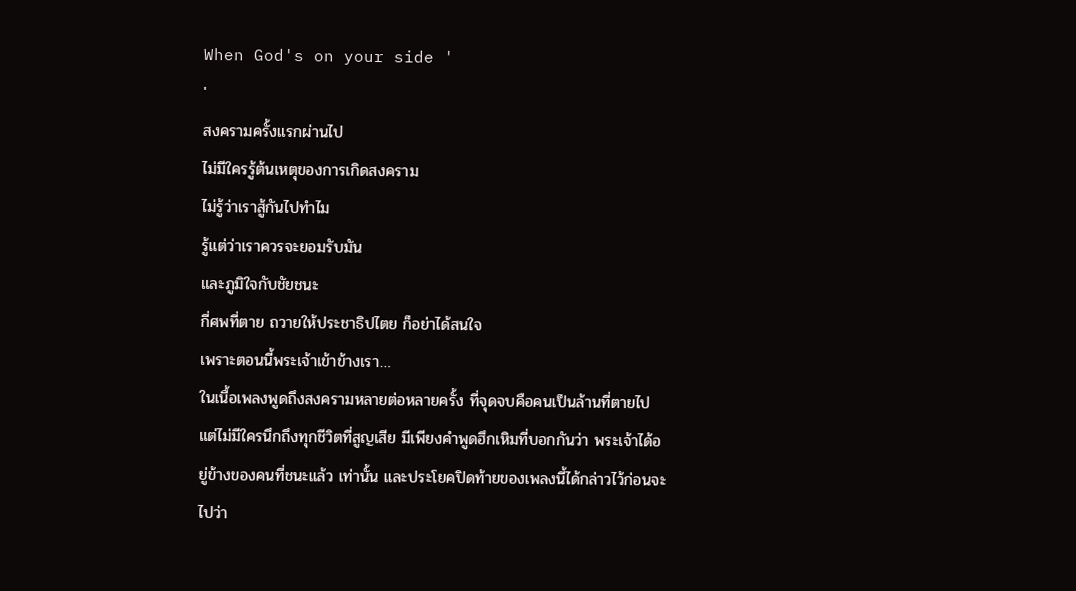When God's on your side '
'
สงครามครั้งแรกผ่านไป
ไม่มีใครรู้ต้นเหตุของการเกิดสงคราม
ไม่รู้ว่าเราสู้กันไปทำไม
รู้แต่ว่าเราควรจะยอมรับมัน
และภูมิใจกับชัยชนะ
กี่ศพที่ตาย ถวายให้ประชาธิปไตย ก็อย่าได้สนใจ
เพราะตอนนี้พระเจ้าเข้าข้างเรา…
ในเนื้อเพลงพูดถึงสงครามหลายต่อหลายครั้ง ที่จุดจบคือคนเป็นล้านที่ตายไป แต่ไม่มีใครนึกถึงทุกชีวิตที่สูญเสีย มีเพียงคำพูดฮึกเหิมที่บอกกันว่า พระเจ้าได้อยู่ข้างของคนที่ชนะแล้ว เท่านั้น และประโยคปิดท้ายของเพลงนี้ได้กล่าวไว้ก่อนจะไปว่า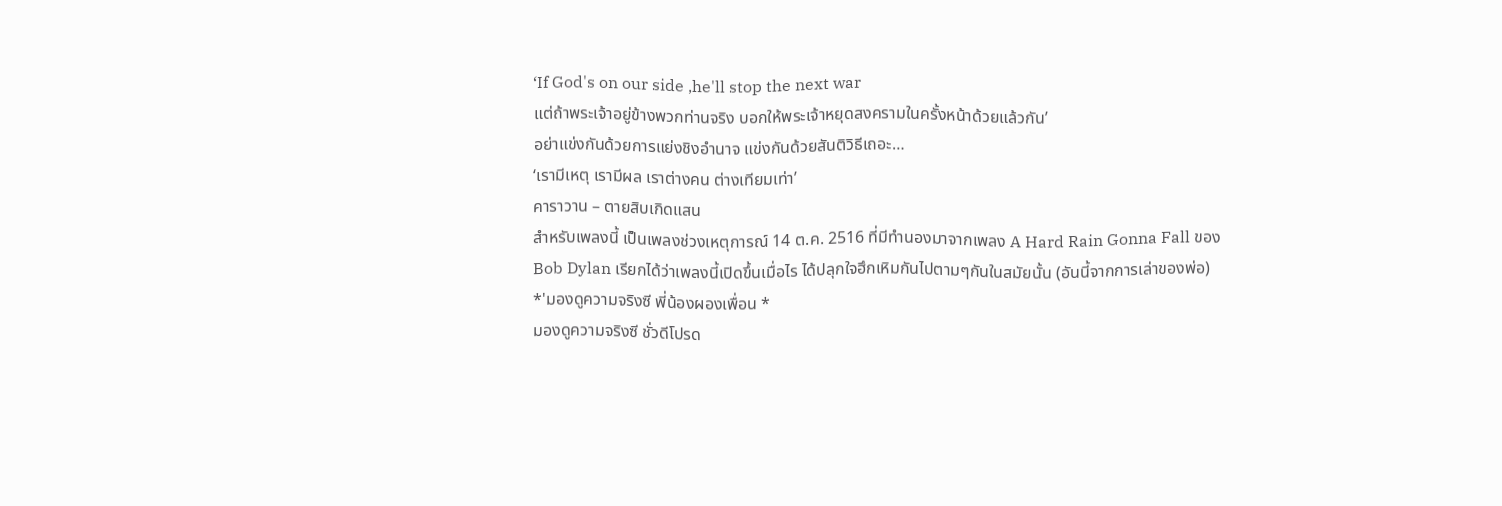‘If God's on our side ,he'll stop the next war
แต่ถ้าพระเจ้าอยู่ข้างพวกท่านจริง บอกให้พระเจ้าหยุดสงครามในครั้งหน้าด้วยแล้วกัน’
อย่าแข่งกันด้วยการแย่งชิงอำนาจ แข่งกันด้วยสันติวิธีเถอะ…
‘เรามีเหตุ เรามีผล เราต่างคน ต่างเทียมเท่า’
คาราวาน – ตายสิบเกิดแสน
สำหรับเพลงนี้ เป็นเพลงช่วงเหตุการณ์ 14 ต.ค. 2516 ที่มีทำนองมาจากเพลง A Hard Rain Gonna Fall ของ Bob Dylan เรียกได้ว่าเพลงนี้เปิดขึ้นเมื่อไร ได้ปลุกใจฮึกเหิมกันไปตามๆกันในสมัยนั้น (อันนี้จากการเล่าของพ่อ)
*'มองดูความจริงซี พี่น้องผองเพื่อน *
มองดูความจริงซี ชั่วดีโปรด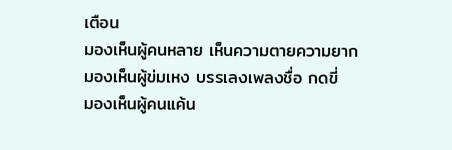เตือน
มองเห็นผู้คนหลาย เห็นความตายความยาก
มองเห็นผู้ข่มเหง บรรเลงเพลงชื่อ กดขี่
มองเห็นผู้คนแค้น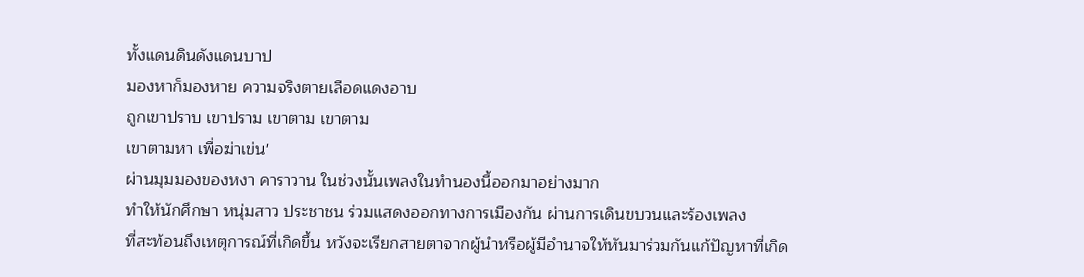ทั้งแดนดินดังแดนบาป
มองหาก็มองหาย ความจริงตายเลือดแดงอาบ
ถูกเขาปราบ เขาปราม เขาตาม เขาตาม
เขาตามหา เพื่อฆ่าเข่น'
ผ่านมุมมองของหงา คาราวาน ในช่วงนั้นเพลงในทำนองนี้ออกมาอย่างมาก
ทำให้นักศึกษา หนุ่มสาว ประชาชน ร่วมแสดงออกทางการเมืองกัน ผ่านการเดินขบวนและร้องเพลง
ที่สะท้อนถึงเหตุการณ์ที่เกิดขึ้น หวังจะเรียกสายตาจากผู้นำหรือผู้มีอำนาจให้หันมาร่วมกันแก้ปัญหาที่เกิด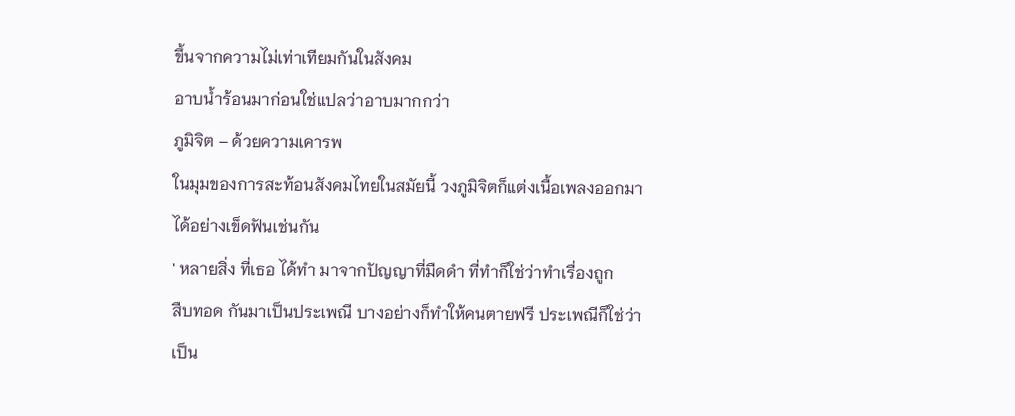ขึ้นจากความไม่เท่าเทียมกันในสังคม
อาบน้ำร้อนมาก่อนใช่แปลว่าอาบมากกว่า
ภูมิจิต – ด้วยความเคารพ
ในมุมของการสะท้อนสังคมไทยในสมัยนี้ วงภูมิจิตก็แต่งเนื้อเพลงออกมาได้อย่างเข็ดฟันเช่นกัน
' หลายสิ่ง ที่เธอ ได้ทำ มาจากปัญญาที่มืดดำ ที่ทำก็ใช่ว่าทำเรื่องถูก
สืบทอด กันมาเป็นประเพณี บางอย่างก็ทำให้คนตายฟรี ประเพณีก็ใช่ว่าเป็น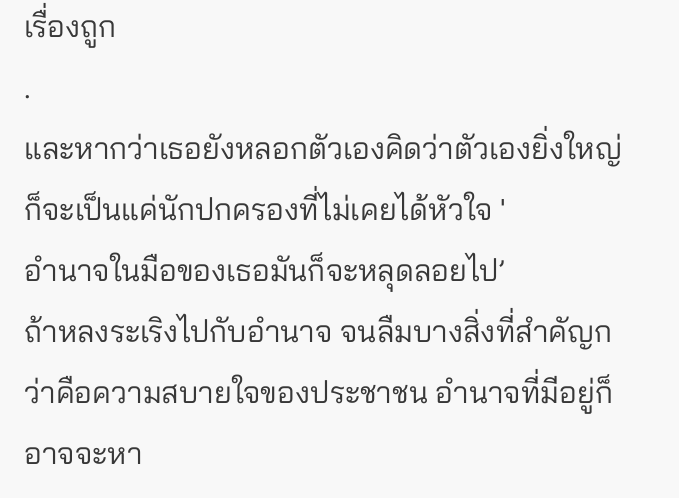เรื่องถูก
.
และหากว่าเธอยังหลอกตัวเองคิดว่าตัวเองยิ่งใหญ่
ก็จะเป็นแค่นักปกครองที่ไม่เคยได้หัวใจ '
อำนาจในมือของเธอมันก็จะหลุดลอยไป’
ถ้าหลงระเริงไปกับอำนาจ จนลืมบางสิ่งที่สำคัญกว่าคือความสบายใจของประชาชน อำนาจที่มีอยู่ก็อาจจะหา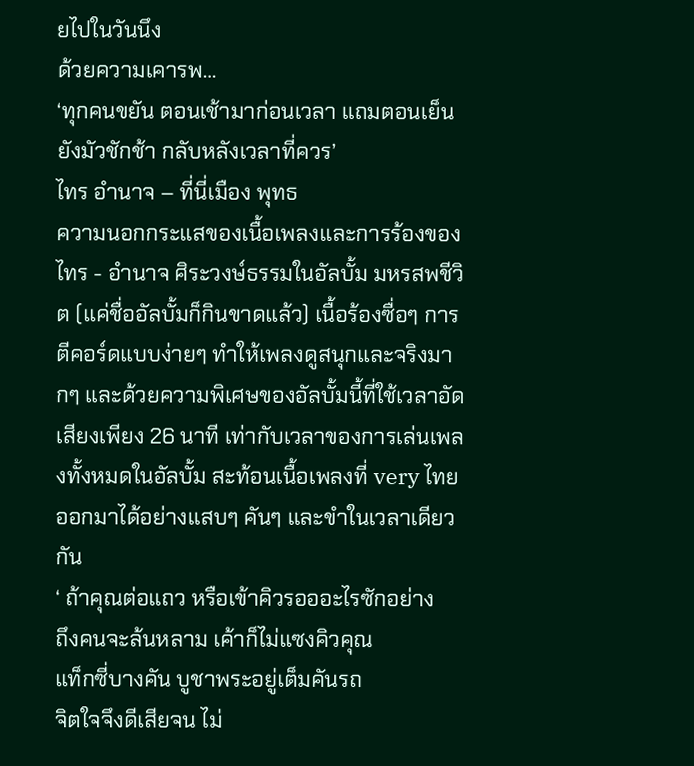ยไปในวันนึง
ด้วยความเคารพ…
‘ทุกคนขยัน ตอนเช้ามาก่อนเวลา แถมตอนเย็นยังมัวชักช้า กลับหลังเวลาที่ควร’
ไทร อำนาจ – ที่นี่เมือง พุทธ
ความนอกกระแสของเนื้อเพลงและการร้องของ ไทร - อำนาจ ศิระวงษ์ธรรมในอัลบั้ม มหรสพชีวิต (แค่ชื่ออัลบั้มก็กินขาดแล้ว) เนื้อร้องซื่อๆ การตีคอร์ดแบบง่ายๆ ทำให้เพลงดูสนุกและจริงมากๆ และด้วยความพิเศษของอัลบั้มนี้ที่ใช้เวลาอัดเสียงเพียง 26 นาที เท่ากับเวลาของการเล่นเพลงทั้งหมดในอัลบั้ม สะท้อนเนื้อเพลงที่ very ไทย ออกมาได้อย่างแสบๆ คันๆ และขำในเวลาเดียวกัน
‘ ถ้าคุณต่อแถว หรือเข้าคิวรอออะไรซักอย่าง
ถึงคนจะล้นหลาม เค้าก็ไม่แซงคิวคุณ
แท็กซี่บางคัน บูชาพระอยู่เต็มคันรถ
จิตใจจึงดีเสียจน ไม่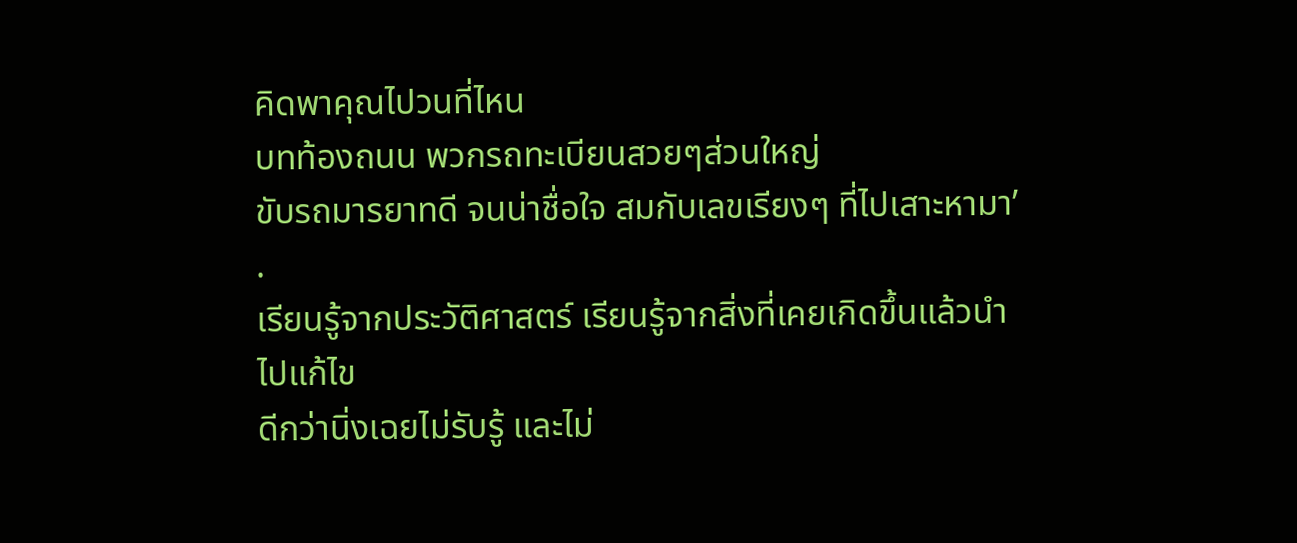คิดพาคุณไปวนที่ไหน
บทท้องถนน พวกรถทะเบียนสวยๆส่วนใหญ่
ขับรถมารยาทดี จนน่าชื่อใจ สมกับเลขเรียงๆ ที่ไปเสาะหามา’
.
เรียนรู้จากประวัติศาสตร์ เรียนรู้จากสิ่งที่เคยเกิดขึ้นแล้วนำไปแก้ไข
ดีกว่านิ่งเฉยไม่รับรู้ และไม่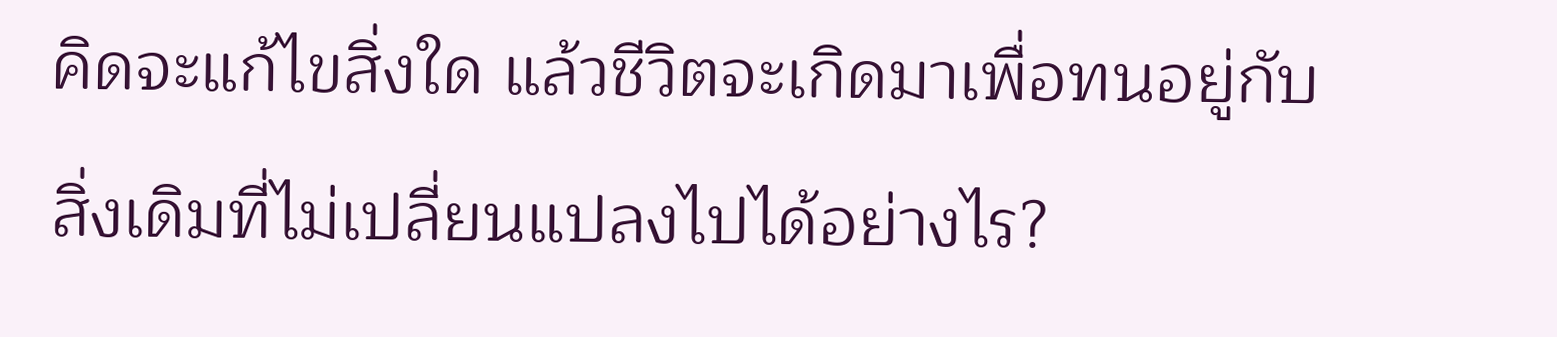คิดจะแก้ไขสิ่งใด แล้วชีวิตจะเกิดมาเพื่อทนอยู่กับสิ่งเดิมที่ไม่เปลี่ยนแปลงไปได้อย่างไร?